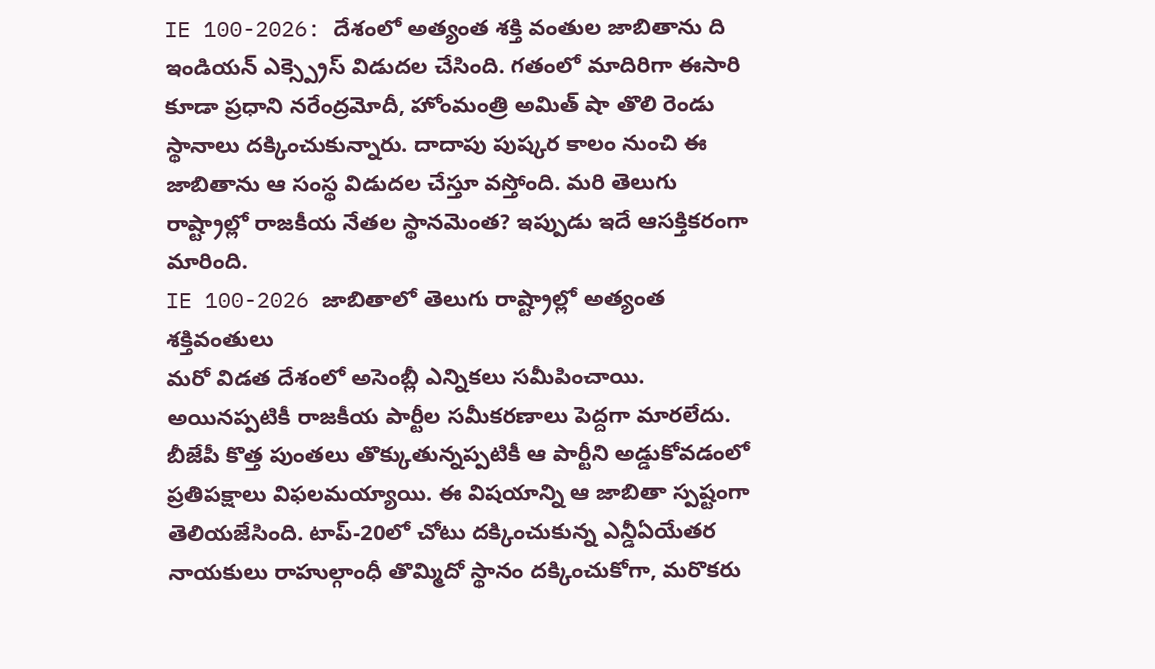IE 100-2026: దేశంలో అత్యంత శక్తి వంతుల జాబితాను ది ఇండియన్ ఎక్స్ప్రెస్ విడుదల చేసింది. గతంలో మాదిరిగా ఈసారి కూడా ప్రధాని నరేంద్రమోదీ, హోంమంత్రి అమిత్ షా తొలి రెండు స్థానాలు దక్కించుకున్నారు. దాదాపు పుష్కర కాలం నుంచి ఈ జాబితాను ఆ సంస్థ విడుదల చేస్తూ వస్తోంది. మరి తెలుగు రాష్ట్రాల్లో రాజకీయ నేతల స్థానమెంత? ఇప్పుడు ఇదే ఆసక్తికరంగా మారింది.
IE 100-2026 జాబితాలో తెలుగు రాష్ట్రాల్లో అత్యంత శక్తివంతులు
మరో విడత దేశంలో అసెంబ్లీ ఎన్నికలు సమీపించాయి. అయినప్పటికీ రాజకీయ పార్టీల సమీకరణాలు పెద్దగా మారలేదు. బీజేపీ కొత్త పుంతలు తొక్కుతున్నప్పటికీ ఆ పార్టీని అడ్డుకోవడంలో ప్రతిపక్షాలు విఫలమయ్యాయి. ఈ విషయాన్ని ఆ జాబితా స్పష్టంగా తెలియజేసింది. టాప్-20లో చోటు దక్కించుకున్న ఎన్డీఏయేతర నాయకులు రాహుల్గాంధీ తొమ్మిదో స్థానం దక్కించుకోగా, మరొకరు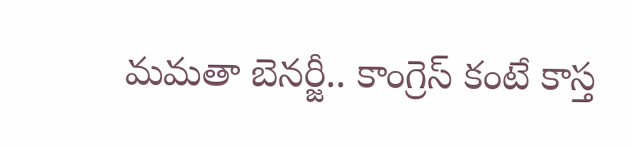మమతా బెనర్జీ.. కాంగ్రెస్ కంటే కాస్త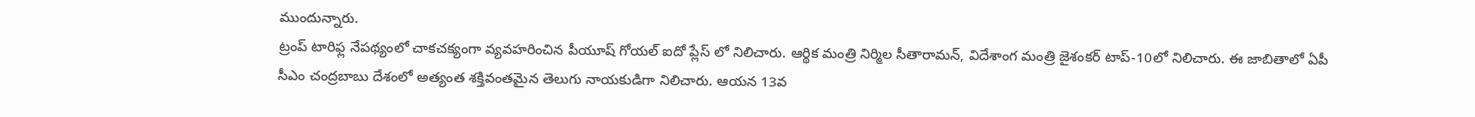ముందున్నారు.
ట్రంప్ టారిఫ్ల నేపథ్యంలో చాకచక్యంగా వ్యవహరించిన పీయూష్ గోయల్ ఐదో ప్లేస్ లో నిలిచారు. ఆర్థిక మంత్రి నిర్మిల సీతారామన్, విదేశాంగ మంత్రి జైశంకర్ టాప్-10లో నిలిచారు. ఈ జాబితాలో ఏపీ సీఎం చంద్రబాబు దేశంలో అత్యంత శక్తివంతమైన తెలుగు నాయకుడిగా నిలిచారు. ఆయన 13వ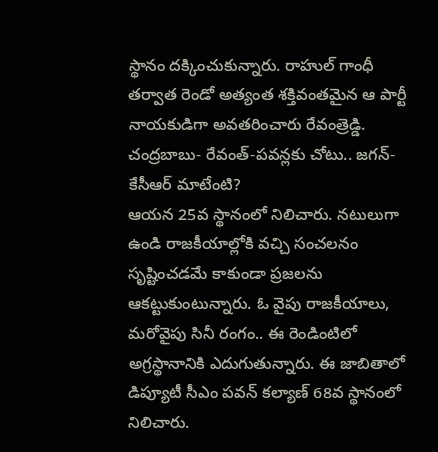స్థానం దక్కించుకున్నారు. రాహుల్ గాంధీ తర్వాత రెండో అత్యంత శక్తివంతమైన ఆ పార్టీ నాయకుడిగా అవతరించారు రేవంత్రెడ్డి.
చంద్రబాబు- రేవంత్-పవన్లకు చోటు.. జగన్-కేసీఆర్ మాటేంటి?
ఆయన 25వ స్థానంలో నిలిచారు. నటులుగా ఉండి రాజకీయాల్లోకి వచ్చి సంచలనం సృష్టించడమే కాకుండా ప్రజలను ఆకట్టుకుంటున్నారు. ఓ వైపు రాజకీయాలు, మరోవైపు సినీ రంగం.. ఈ రెండింటిలో అగ్రస్థానానికి ఎదుగుతున్నారు. ఈ జాబితాలో డిప్యూటీ సీఎం పవన్ కల్యాణ్ 68వ స్థానంలో నిలిచారు.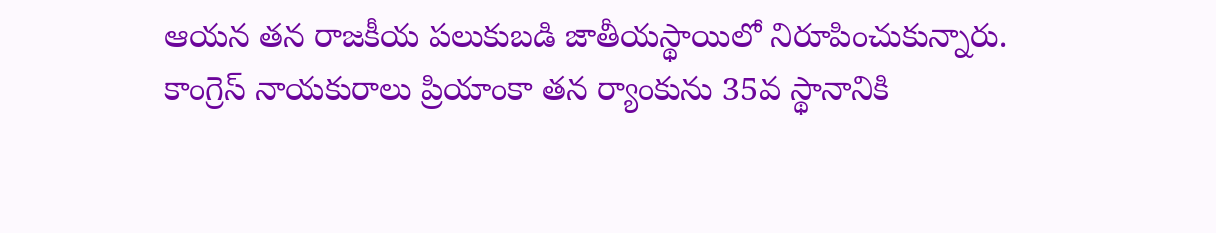ఆయన తన రాజకీయ పలుకుబడి జాతీయస్థాయిలో నిరూపించుకున్నారు.
కాంగ్రెస్ నాయకురాలు ప్రియాంకా తన ర్యాంకును 35వ స్థానానికి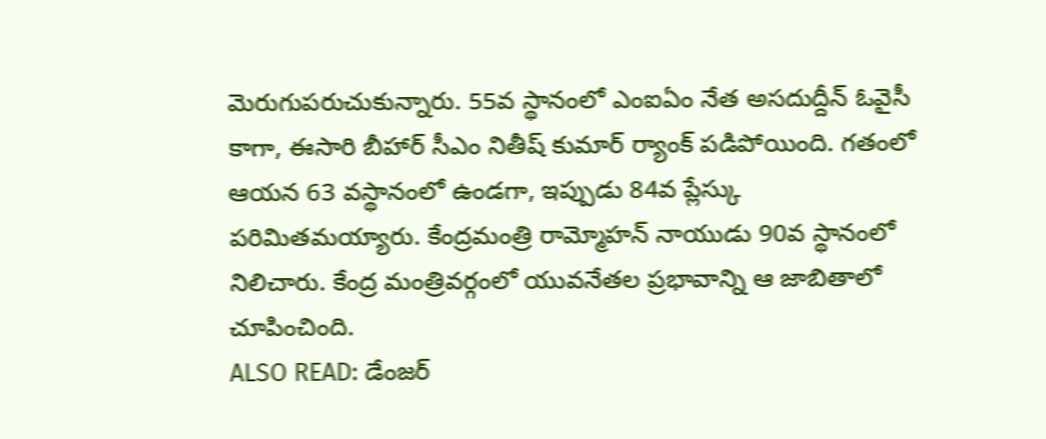మెరుగుపరుచుకున్నారు. 55వ స్థానంలో ఎంఐఏం నేత అసదుద్దీన్ ఓవైసీ కాగా, ఈసారి బీహార్ సీఎం నితీష్ కుమార్ ర్యాంక్ పడిపోయింది. గతంలో ఆయన 63 వస్థానంలో ఉండగా, ఇప్పుడు 84వ ప్లేస్కు పరిమితమయ్యారు. కేంద్రమంత్రి రామ్మోహన్ నాయుడు 90వ స్థానంలో నిలిచారు. కేంద్ర మంత్రివర్గంలో యువనేతల ప్రభావాన్ని ఆ జాబితాలో చూపించింది.
ALSO READ: డేంజర్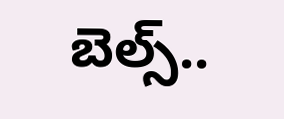బెల్స్..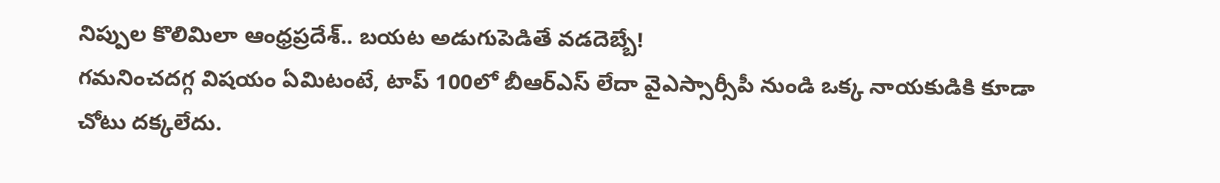నిప్పుల కొలిమిలా ఆంధ్రప్రదేశ్.. బయట అడుగుపెడితే వడదెబ్బే!
గమనించదగ్గ విషయం ఏమిటంటే, టాప్ 100లో బీఆర్ఎస్ లేదా వైఎస్సార్సీపీ నుండి ఒక్క నాయకుడికి కూడా చోటు దక్కలేదు.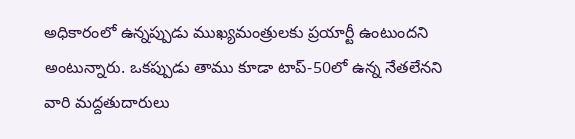అధికారంలో ఉన్నప్పుడు ముఖ్యమంత్రులకు ప్రయార్టీ ఉంటుందని అంటున్నారు. ఒకప్పుడు తాము కూడా టాప్-50లో ఉన్న నేతలేనని వారి మద్దతుదారులు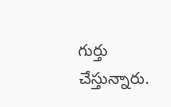గుర్తు చేస్తున్నారు.